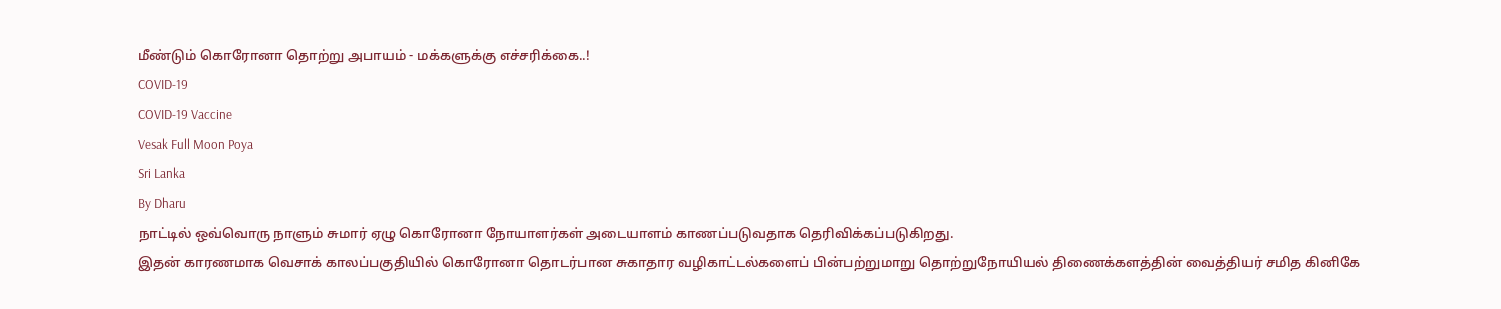மீண்டும் கொரோனா தொற்று அபாயம் - மக்களுக்கு எச்சரிக்கை..!
COVID-19
COVID-19 Vaccine
Vesak Full Moon Poya
Sri Lanka
By Dharu
நாட்டில் ஒவ்வொரு நாளும் சுமார் ஏழு கொரோனா நோயாளர்கள் அடையாளம் காணப்படுவதாக தெரிவிக்கப்படுகிறது.
இதன் காரணமாக வெசாக் காலப்பகுதியில் கொரோனா தொடர்பான சுகாதார வழிகாட்டல்களைப் பின்பற்றுமாறு தொற்றுநோயியல் திணைக்களத்தின் வைத்தியர் சமித கினிகே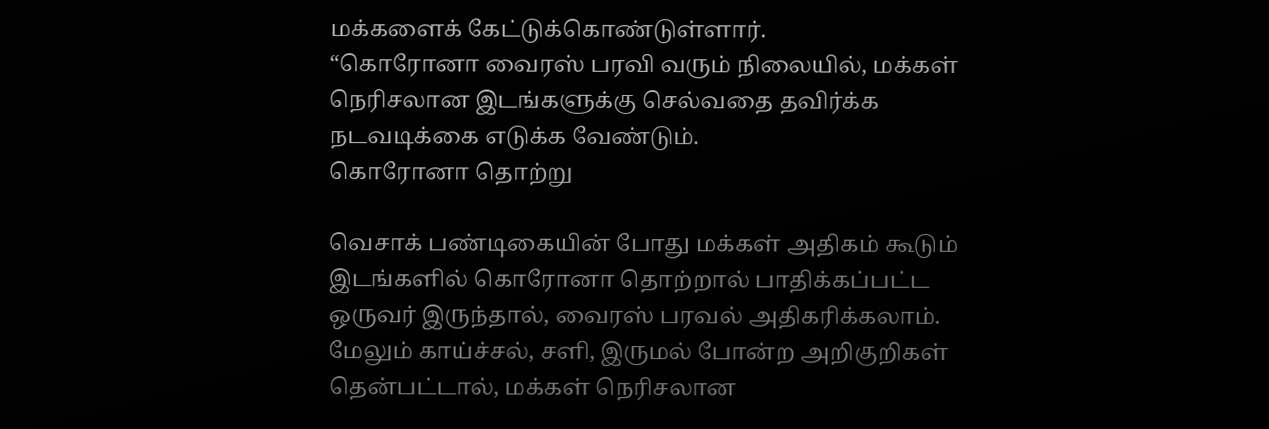மக்களைக் கேட்டுக்கொண்டுள்ளார்.
“கொரோனா வைரஸ் பரவி வரும் நிலையில், மக்கள் நெரிசலான இடங்களுக்கு செல்வதை தவிர்க்க நடவடிக்கை எடுக்க வேண்டும்.
கொரோனா தொற்று

வெசாக் பண்டிகையின் போது மக்கள் அதிகம் கூடும் இடங்களில் கொரோனா தொற்றால் பாதிக்கப்பட்ட ஒருவர் இருந்தால், வைரஸ் பரவல் அதிகரிக்கலாம்.
மேலும் காய்ச்சல், சளி, இருமல் போன்ற அறிகுறிகள் தென்பட்டால், மக்கள் நெரிசலான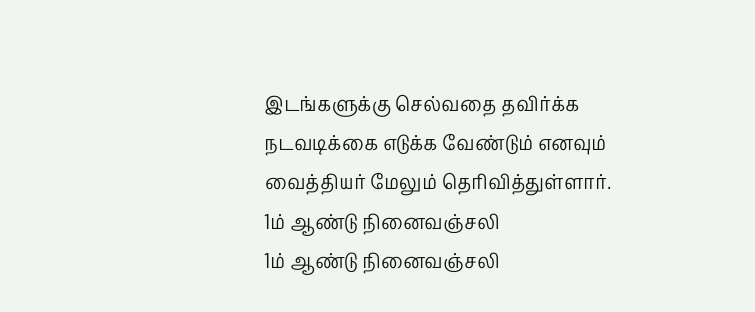இடங்களுக்கு செல்வதை தவிர்க்க நடவடிக்கை எடுக்க வேண்டும் எனவும் வைத்தியர் மேலும் தெரிவித்துள்ளார்.
1ம் ஆண்டு நினைவஞ்சலி
1ம் ஆண்டு நினைவஞ்சலி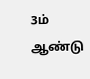3ம் ஆண்டு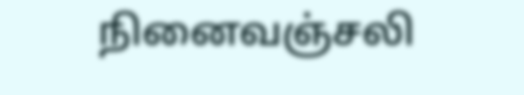நினைவஞ்சலி